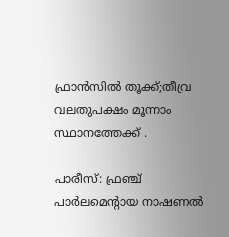ഫ്രാൻസിൽ തൂക്ക്;തീവ്ര വലതുപക്ഷം മൂന്നാം സ്ഥാനത്തേക്ക് .

പാരീസ്: ഫ്രഞ്ച് പാർലമെന്റായ നാഷണൽ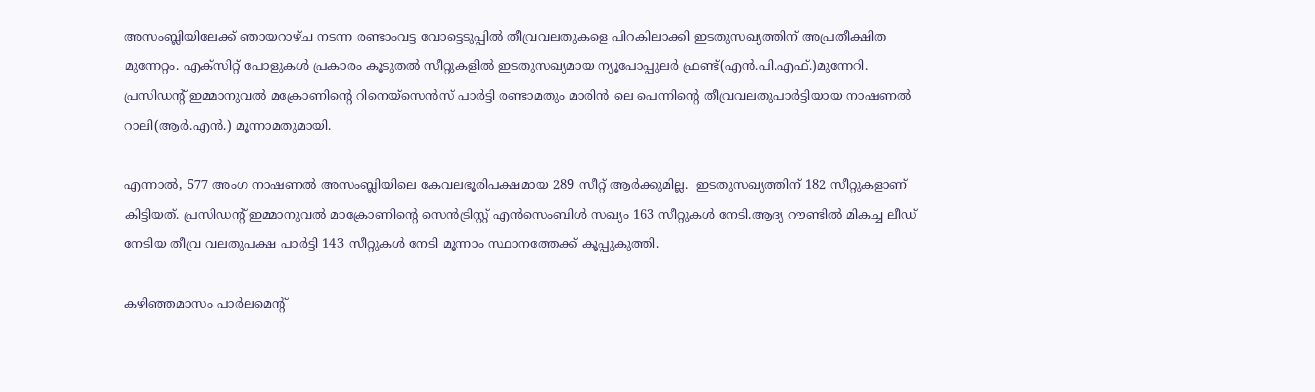അസംബ്ലിയിലേക്ക് ഞായറാഴ്ച നടന്ന രണ്ടാംവട്ട വോട്ടെടുപ്പിൽ തീവ്രവലതുകളെ പിറകിലാക്കി ഇടതുസഖ്യത്തിന് അപ്രതീക്ഷിത മുന്നേറ്റം. എക്സിറ്റ് പോളുകൾ പ്രകാരം കൂടുതൽ സീറ്റുകളിൽ ഇടതുസഖ്യമായ ന്യൂപോപ്പുലർ ഫ്രണ്ട്(എൻ.പി.എഫ്.)മുന്നേറി. പ്രസിഡന്റ് ഇമ്മാനുവൽ മക്രോണിന്റെ റിനെയ്സെൻസ് പാർട്ടി രണ്ടാമതും മാരിൻ ലെ പെന്നിന്റെ തീവ്രവലതുപാർട്ടിയായ നാഷണൽ റാലി(ആർ.എൻ.) മൂന്നാമതുമായി.

എന്നാൽ, 577 അംഗ നാഷണൽ അസംബ്ലിയിലെ കേവലഭൂരിപക്ഷമായ 289 സീറ്റ് ആർക്കുമില്ല.  ഇടതുസഖ്യത്തിന് 182 സീറ്റുകളാണ് കിട്ടിയത്. പ്രസിഡൻ്റ് ഇമ്മാനുവൽ മാക്രോണിൻ്റെ സെൻട്രിസ്റ്റ് എൻസെംബിൾ സഖ്യം 163 സീറ്റുകൾ നേടി.ആദ്യ റൗണ്ടിൽ മികച്ച ലീഡ് നേടിയ തീവ്ര വലതുപക്ഷ പാർട്ടി 143 സീറ്റുകൾ നേടി മൂന്നാം സ്ഥാനത്തേക്ക് കൂപ്പുകുത്തി.

കഴിഞ്ഞമാസം പാർലമെന്റ്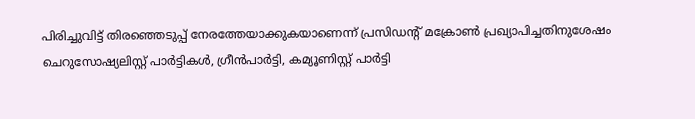പിരിച്ചുവിട്ട് തിരഞ്ഞെടുപ്പ് നേരത്തേയാക്കുകയാണെന്ന് പ്രസിഡന്റ് മക്രോൺ പ്രഖ്യാപിച്ചതിനുശേഷം ചെറുസോഷ്യലിസ്റ്റ് പാർട്ടികൾ, ഗ്രീൻപാർട്ടി, കമ്യൂണിസ്റ്റ് പാർട്ടി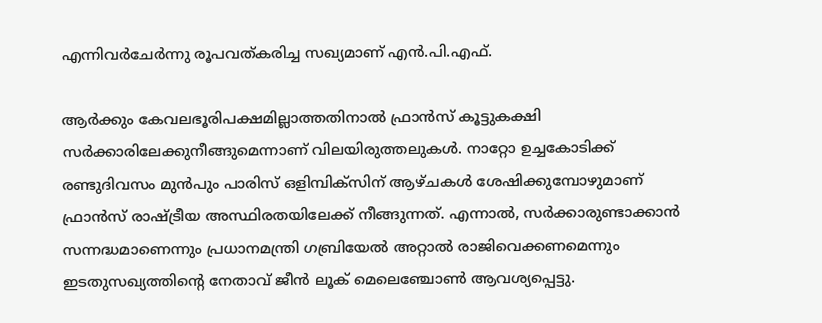എന്നിവർചേർന്നു രൂപവത്കരിച്ച സഖ്യമാണ് എൻ.പി.എഫ്.

ആർക്കും കേവലഭൂരിപക്ഷമില്ലാത്തതിനാൽ ഫ്രാൻസ് കൂട്ടുകക്ഷി സർക്കാരിലേക്കുനീങ്ങുമെന്നാണ് വിലയിരുത്തലുകൾ. നാറ്റോ ഉച്ചകോടിക്ക് രണ്ടുദിവസം മുൻപും പാരിസ് ഒളിമ്പിക്സിന് ആഴ്ചകൾ ശേഷിക്കുമ്പോഴുമാണ് ഫ്രാൻസ് രാഷ്ട്രീയ അസ്ഥിരതയിലേക്ക് നീങ്ങുന്നത്. എന്നാൽ, സർക്കാരുണ്ടാക്കാൻ സന്നദ്ധമാണെന്നും പ്രധാനമന്ത്രി ഗബ്രിയേൽ അറ്റാൽ രാജിവെക്കണമെന്നും ഇടതുസഖ്യത്തിന്റെ നേതാവ് ജീൻ ലൂക് മെലെഞ്ചോൺ ആവശ്യപ്പെട്ടു.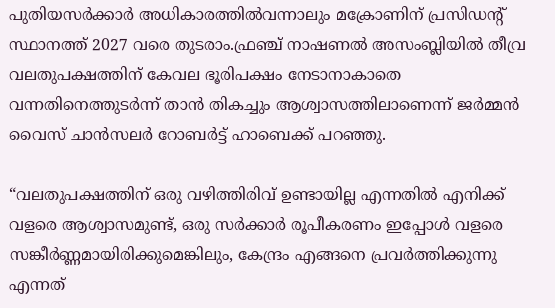പുതിയസർക്കാർ അധികാരത്തിൽവന്നാലും മക്രോണിന് പ്രസിഡന്റ് സ്ഥാനത്ത് 2027 വരെ തുടരാം.ഫ്രഞ്ച് നാഷണൽ അസംബ്ലിയിൽ തീവ്ര വലതുപക്ഷത്തിന് കേവല ഭൂരിപക്ഷം നേടാനാകാതെ വന്നതിനെത്തുടർന്ന് താൻ തികച്ചും ആശ്വാസത്തിലാണെന്ന് ജർമ്മൻ വൈസ് ചാൻസലർ റോബർട്ട് ഹാബെക്ക് പറഞ്ഞു.

“വലതുപക്ഷത്തിന് ഒരു വഴിത്തിരിവ് ഉണ്ടായില്ല എന്നതിൽ എനിക്ക് വളരെ ആശ്വാസമുണ്ട്, ഒരു സർക്കാർ രൂപീകരണം ഇപ്പോൾ വളരെ സങ്കീർണ്ണമായിരിക്കുമെങ്കിലും, കേന്ദ്രം എങ്ങനെ പ്രവർത്തിക്കുന്നു എന്നത്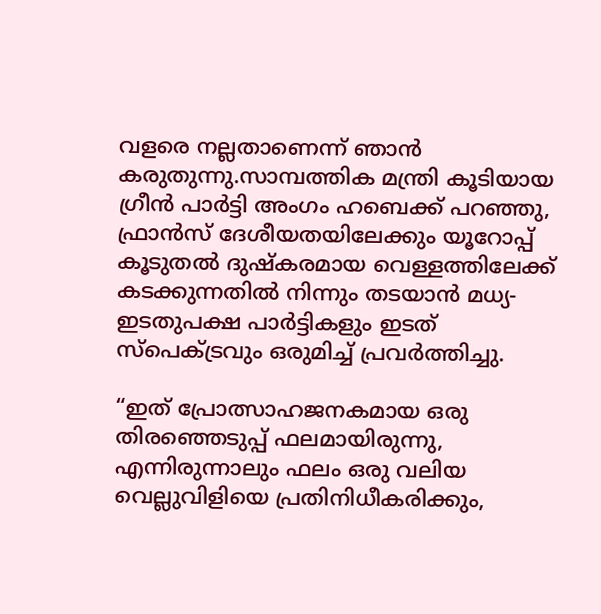വളരെ നല്ലതാണെന്ന് ഞാൻ കരുതുന്നു.സാമ്പത്തിക മന്ത്രി കൂടിയായ ഗ്രീൻ പാർട്ടി അംഗം ഹബെക്ക് പറഞ്ഞു,
ഫ്രാൻസ് ദേശീയതയിലേക്കും യൂറോപ്പ് കൂടുതൽ ദുഷ്‌കരമായ വെള്ളത്തിലേക്ക് കടക്കുന്നതിൽ നിന്നും തടയാൻ മധ്യ-ഇടതുപക്ഷ പാർട്ടികളും ഇടത് സ്പെക്‌ട്രവും ഒരുമിച്ച് പ്രവർത്തിച്ചു.

“ഇത് പ്രോത്സാഹജനകമായ ഒരു തിരഞ്ഞെടുപ്പ് ഫലമായിരുന്നു, എന്നിരുന്നാലും ഫലം ഒരു വലിയ വെല്ലുവിളിയെ പ്രതിനിധീകരിക്കും,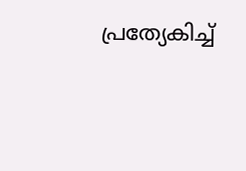പ്രത്യേകിച്ച്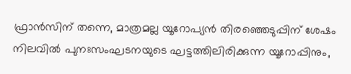ഫ്രാൻസിന് തന്നെ, മാത്രമല്ല യൂറോപ്യൻ തിരഞ്ഞെടുപ്പിന് ശേഷം നിലവിൽ പുനഃസംഘടനയുടെ ഘട്ടത്തിലിരിക്കുന്ന യൂറോപ്പിനും,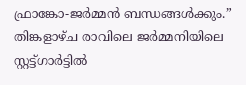ഫ്രാങ്കോ-ജർമ്മൻ ബന്ധങ്ങൾക്കും.” തിങ്കളാഴ്ച രാവിലെ ജർമ്മനിയിലെ സ്റ്റട്ട്ഗാർട്ടിൽ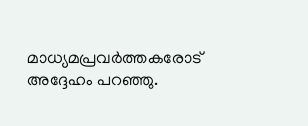മാധ്യമപ്രവർത്തകരോട് അദ്ദേഹം പറഞ്ഞു.